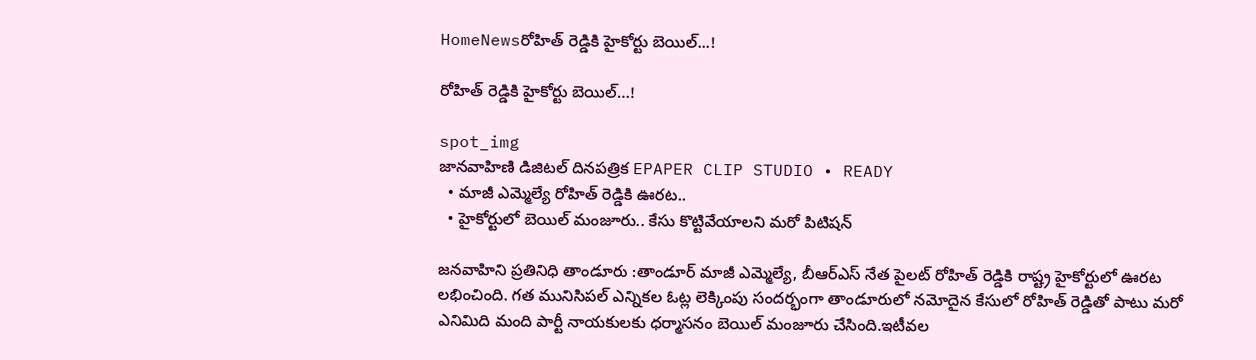HomeNewsరోహిత్ రెడ్డికి హైకోర్టు బెయిల్...!

రోహిత్ రెడ్డికి హైకోర్టు బెయిల్…!

spot_img
జానవాహిణి డిజిటల్ దినపత్రిక EPAPER CLIP STUDIO • READY
  • మాజీ ఎమ్మెల్యే రోహిత్ రెడ్డికి ఊరట..
  • హైకోర్టులో బెయిల్ మంజూరు.. కేసు కొట్టివేయాలని మరో పిటిషన్

జనవాహిని ప్రతినిధి తాండూరు :తాండూర్ మాజీ ఎమ్మెల్యే, బీఆర్ఎస్ నేత పైలట్ రోహిత్ రెడ్డికి రాష్ట్ర హైకోర్టులో ఊరట లభించింది. గత మునిసిపల్ ఎన్నికల ఓట్ల లెక్కింపు సందర్భంగా తాండూరులో నమోదైన కేసులో రోహిత్ రెడ్డితో పాటు మరో ఎనిమిది మంది పార్టీ నాయకులకు ధర్మాసనం బెయిల్ మంజూరు చేసింది.ఇటీవల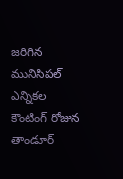జరిగిన మునిసిపల్ ఎన్నికల కౌంటింగ్ రోజున తాండూర్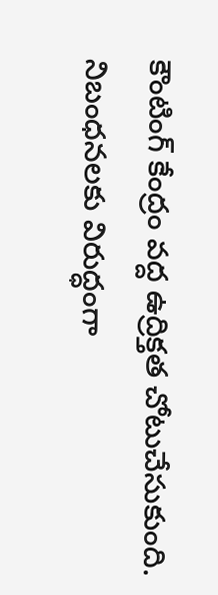కౌంటింగ్ కేంద్రం వద్ద ఉద్రిక్తత చోటుచేసుకుంది. నిబంధనలకు విరుద్ధంగా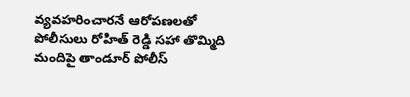వ్యవహరించారనే ఆరోపణలతో పోలీసులు రోహిత్ రెడ్డి సహా తొమ్మిది మందిపై తాండూర్ పోలీస్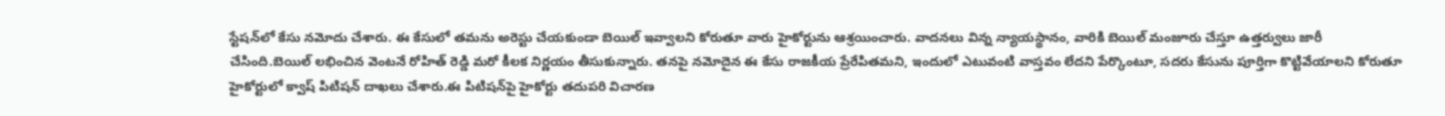స్టేషన్‌లో కేసు నమోదు చేశారు. ఈ కేసులో తమను అరెస్టు చేయకుండా బెయిల్ ఇవ్వాలని కోరుతూ వారు హైకోర్టును ఆశ్రయించారు. వాదనలు విన్న న్యాయస్థానం, వారికి బెయిల్ మంజూరు చేస్తూ ఉత్తర్వులు జారీ చేసింది.బెయిల్ లభించిన వెంటనే రోహిత్ రెడ్డి మరో కీలక నిర్ణయం తీసుకున్నారు. తనపై నమోదైన ఈ కేసు రాజకీయ ప్రేరేపితమని, ఇందులో ఎటువంటి వాస్తవం లేదని పేర్కొంటూ, సదరు కేసును పూర్తిగా కొట్టివేయాలని కోరుతూ హైకోర్టులో క్వాష్ పిటిషన్ దాఖలు చేశారు.ఈ పిటిషన్‌పై హైకోర్టు తదుపరి విచారణ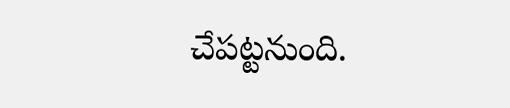చేపట్టనుంది.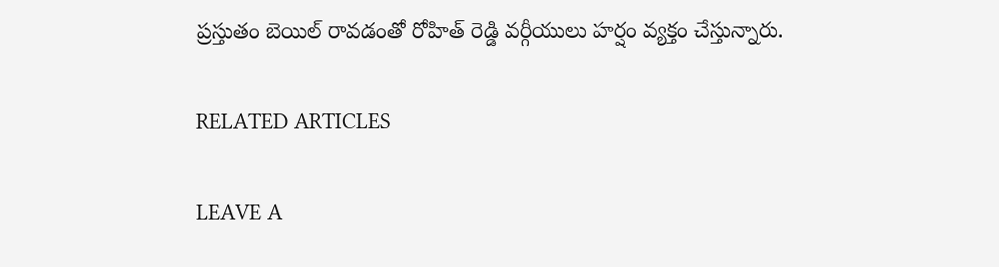ప్రస్తుతం బెయిల్ రావడంతో రోహిత్ రెడ్డి వర్గీయులు హర్షం వ్యక్తం చేస్తున్నారు.

RELATED ARTICLES

LEAVE A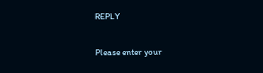REPLY

Please enter your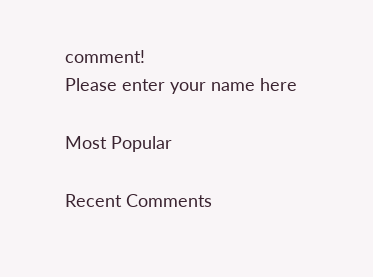comment!
Please enter your name here

Most Popular

Recent Comments